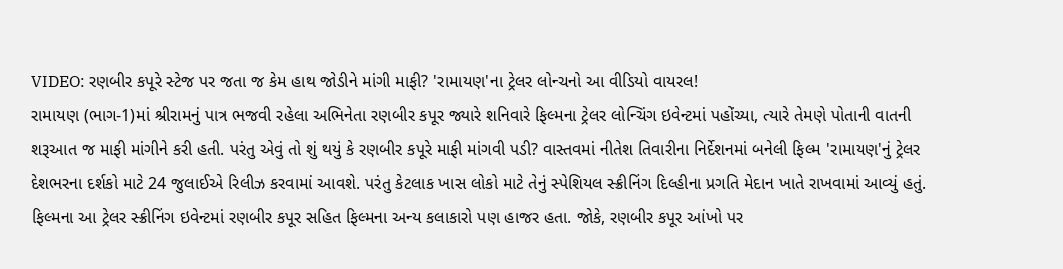VIDEO: રણબીર કપૂરે સ્ટેજ પર જતા જ કેમ હાથ જોડીને માંગી માફી? 'રામાયણ'ના ટ્રેલર લોન્ચનો આ વીડિયો વાયરલ!
રામાયણ (ભાગ-1)માં શ્રીરામનું પાત્ર ભજવી રહેલા અભિનેતા રણબીર કપૂર જ્યારે શનિવારે ફિલ્મના ટ્રેલર લોન્ચિંગ ઇવેન્ટમાં પહોંચ્યા, ત્યારે તેમણે પોતાની વાતની શરૂઆત જ માફી માંગીને કરી હતી. પરંતુ એવું તો શું થયું કે રણબીર કપૂરે માફી માંગવી પડી? વાસ્તવમાં નીતેશ તિવારીના નિર્દેશનમાં બનેલી ફિલ્મ 'રામાયણ'નું ટ્રેલર દેશભરના દર્શકો માટે 24 જુલાઈએ રિલીઝ કરવામાં આવશે. પરંતુ કેટલાક ખાસ લોકો માટે તેનું સ્પેશિયલ સ્ક્રીનિંગ દિલ્હીના પ્રગતિ મેદાન ખાતે રાખવામાં આવ્યું હતું. ફિલ્મના આ ટ્રેલર સ્ક્રીનિંગ ઇવેન્ટમાં રણબીર કપૂર સહિત ફિલ્મના અન્ય કલાકારો પણ હાજર હતા. જોકે, રણબીર કપૂર આંખો પર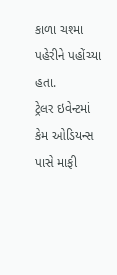કાળા ચશ્મા પહેરીને પહોંચ્યા હતા.
ટ્રેલર ઇવેન્ટમાં કેમ ઓડિયન્સ પાસે માફી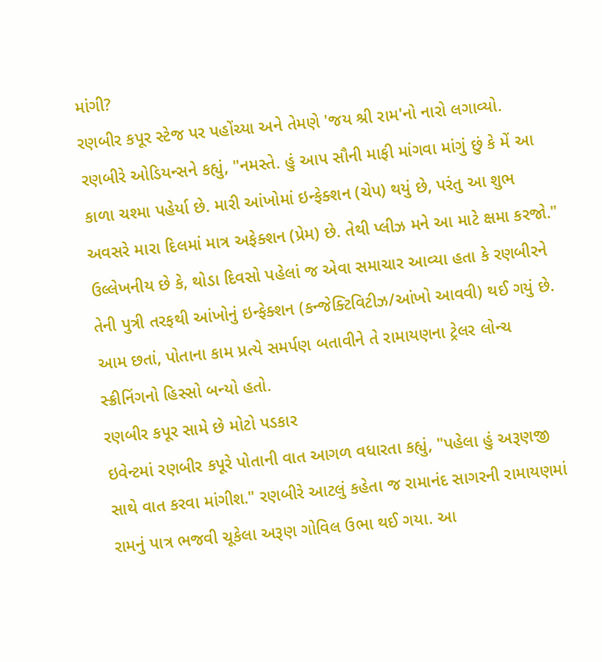માંગી?
રણબીર કપૂર સ્ટેજ પર પહોંચ્યા અને તેમણે 'જય શ્રી રામ'નો નારો લગાવ્યો. રણબીરે ઓડિયન્સને કહ્યું, "નમસ્તે. હું આપ સૌની માફી માંગવા માંગું છું કે મેં આ કાળા ચશ્મા પહેર્યા છે. મારી આંખોમાં ઇન્ફેક્શન (ચેપ) થયું છે, પરંતુ આ શુભ અવસરે મારા દિલમાં માત્ર અફેક્શન (પ્રેમ) છે. તેથી પ્લીઝ મને આ માટે ક્ષમા કરજો." ઉલ્લેખનીય છે કે, થોડા દિવસો પહેલાં જ એવા સમાચાર આવ્યા હતા કે રણબીરને તેની પુત્રી તરફથી આંખોનું ઇન્ફેક્શન (કન્જેક્ટિવિટીઝ/આંખો આવવી) થઈ ગયું છે. આમ છતાં, પોતાના કામ પ્રત્યે સમર્પણ બતાવીને તે રામાયણના ટ્રેલર લોન્ચ સ્ક્રીનિંગનો હિસ્સો બન્યો હતો.
રણબીર કપૂર સામે છે મોટો પડકાર
ઇવેન્ટમાં રણબીર કપૂરે પોતાની વાત આગળ વધારતા કહ્યું, "પહેલા હું અરૂણજી સાથે વાત કરવા માંગીશ." રણબીરે આટલું કહેતા જ રામાનંદ સાગરની રામાયણમાં રામનું પાત્ર ભજવી ચૂકેલા અરૂણ ગોવિલ ઉભા થઈ ગયા. આ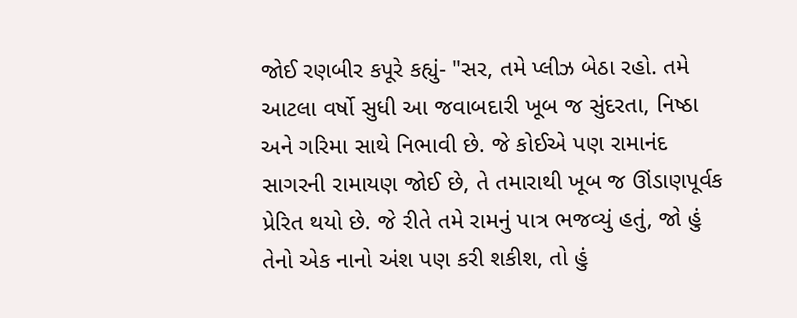જોઈ રણબીર કપૂરે કહ્યું- "સર, તમે પ્લીઝ બેઠા રહો. તમે આટલા વર્ષો સુધી આ જવાબદારી ખૂબ જ સુંદરતા, નિષ્ઠા અને ગરિમા સાથે નિભાવી છે. જે કોઈએ પણ રામાનંદ સાગરની રામાયણ જોઈ છે, તે તમારાથી ખૂબ જ ઊંડાણપૂર્વક પ્રેરિત થયો છે. જે રીતે તમે રામનું પાત્ર ભજવ્યું હતું, જો હું તેનો એક નાનો અંશ પણ કરી શકીશ, તો હું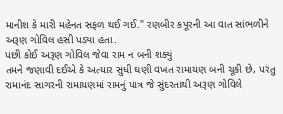માનીશ કે મારી મહેનત સફળ થઈ ગઈ." રણબીર કપૂરની આ વાત સાંભળીને અરૂણ ગોવિલ હસી પડ્યા હતા.
પછી કોઈ અરૂણ ગોવિલ જેવા રામ ન બની શક્યું
તમને જણાવી દઈએ કે અત્યાર સુધી ઘણી વખત રામાયણ બની ચૂકી છે, પરંતુ રામાનંદ સાગરની રામાયણમાં રામનું પાત્ર જે સુંદરતાથી અરૂણ ગોવિલે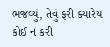ભજવ્યું, તેવું ફરી ક્યારેય કોઈ ન કરી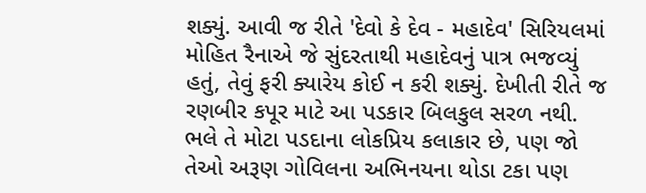શક્યું. આવી જ રીતે 'દેવો કે દેવ - મહાદેવ' સિરિયલમાં મોહિત રૈનાએ જે સુંદરતાથી મહાદેવનું પાત્ર ભજવ્યું હતું, તેવું ફરી ક્યારેય કોઈ ન કરી શક્યું. દેખીતી રીતે જ રણબીર કપૂર માટે આ પડકાર બિલકુલ સરળ નથી. ભલે તે મોટા પડદાના લોકપ્રિય કલાકાર છે, પણ જો તેઓ અરૂણ ગોવિલના અભિનયના થોડા ટકા પણ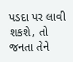પડદા પર લાવી શકશે, તો જનતા તેને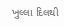ખુલ્લા દિલથી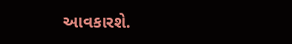આવકારશે.